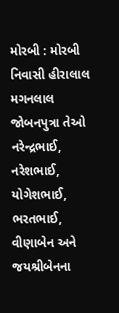મોરબી : મોરબી નિવાસી હીરાલાલ મગનલાલ જોબનપુત્રા તેઓ નરેન્દ્રભાઈ, નરેશભાઈ, યોગેશભાઈ, ભરતભાઈ, વીણાબેન અને જયશ્રીબેનના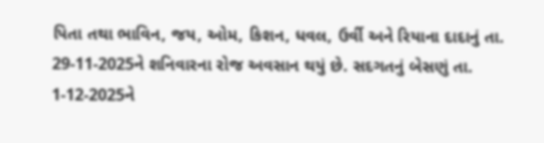પિતા તથા ભાવિન, જય, ઓમ, કિશન, ધવલ, ઉર્વી અને રિયાના દાદાનું તા. 29-11-2025ને શનિવારના રોજ અવસાન થયું છે. સદગતનું બેસણું તા. 1-12-2025ને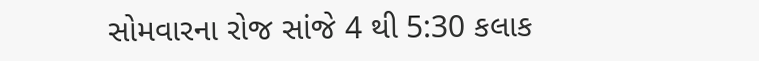સોમવારના રોજ સાંજે 4 થી 5:30 કલાક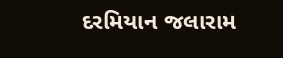દરમિયાન જલારામ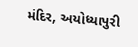મંદિર, અયોધ્યાપુરી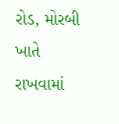રોડ, મોરબી ખાતે રાખવામાં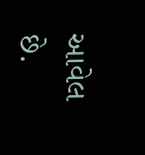આવેલ છે.